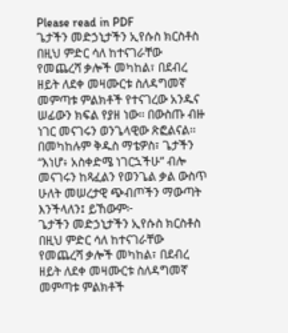Please read in PDF
ጌታችን መድኃኒታችን ኢየሱስ ክርስቶስ በዚህ ምድር ሳለ ከተናገራቸው የመጨረሻ ቃሎች መካከል፣ በደብረ ዘይት ለደቀ መዛሙርቱ ስለዳግመኛ መምጣቱ ምልክቶች የተናገረው አንዱና ሠፊውን ክፍል የያዘ ነው፡፡ በውስጡ ብዙ ነገር መናገሩን ወንጌላዊው ጽፎልናል፡፡ በመካከሉም ቅዱስ ማቴዎስ፣ ጌታችን “እነሆ፥ አስቀድሜ ነገርኋችሁ” ብሎ መናገሩን ከጻፈልን የወንጌል ቃል ውስጥ ሁለት መሠረታዊ ጭብጦችን ማውጣት እንችላለን፤ ይኸውም፦
ጌታችን መድኃኒታችን ኢየሱስ ክርስቶስ በዚህ ምድር ሳለ ከተናገራቸው የመጨረሻ ቃሎች መካከል፣ በደብረ ዘይት ለደቀ መዛሙርቱ ስለዳግመኛ መምጣቱ ምልክቶች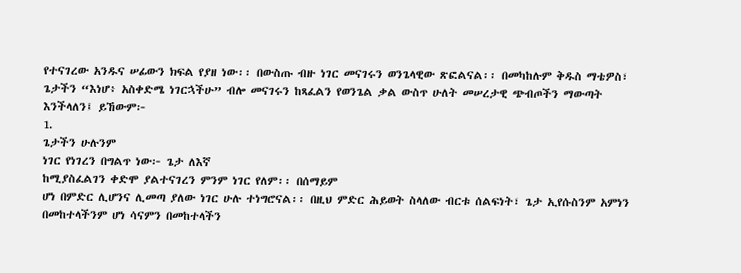የተናገረው አንዱና ሠፊውን ክፍል የያዘ ነው፡፡ በውስጡ ብዙ ነገር መናገሩን ወንጌላዊው ጽፎልናል፡፡ በመካከሉም ቅዱስ ማቴዎስ፣ ጌታችን “እነሆ፥ አስቀድሜ ነገርኋችሁ” ብሎ መናገሩን ከጻፈልን የወንጌል ቃል ውስጥ ሁለት መሠረታዊ ጭብጦችን ማውጣት እንችላለን፤ ይኸውም፦
1.
ጌታችን ሁሉንም
ነገር የነገረን በግልጥ ነው፦ ጌታ ለእኛ
ከሚያስፈልገን ቀድሞ ያልተናገረን ምንም ነገር የለም፡፡ በሰማይም
ሆነ በምድር ሊሆንና ሊመጣ ያለው ነገር ሁሉ ተነግሮናል፡፡ በዚህ ምድር ሕይወት ስላለው ብርቱ ሰልፍነት፣ ጌታ ኢየሱስንም አምነን በመከተላችንም ሆነ ሳናምን በመከተላችን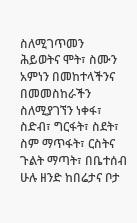ስለሚገጥመን
ሕይወትና ሞት፣ ስሙን አምነን በመከተላችንና በመመስከራችን ስለሚያገኘን ነቀፋ፣ ስድብ፣ ግርፋት፣ ስደት፣ ስም ማጥፋት፣ ርስትና
ጉልት ማጣት፣ በቤተሰብ ሁሉ ዘንድ ከበሬታና ቦታ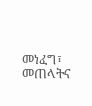መነፈግ፣ መጠላትና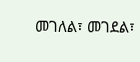መገለል፣ መገደል፣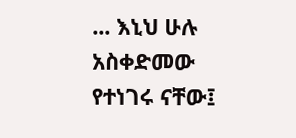... እኒህ ሁሉ አስቀድመው የተነገሩ ናቸው፤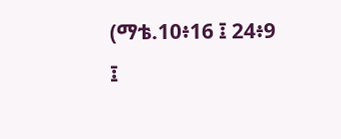(ማቴ.10፥16 ፤ 24፥9
፤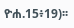ዮሐ.15፥19)፡፡